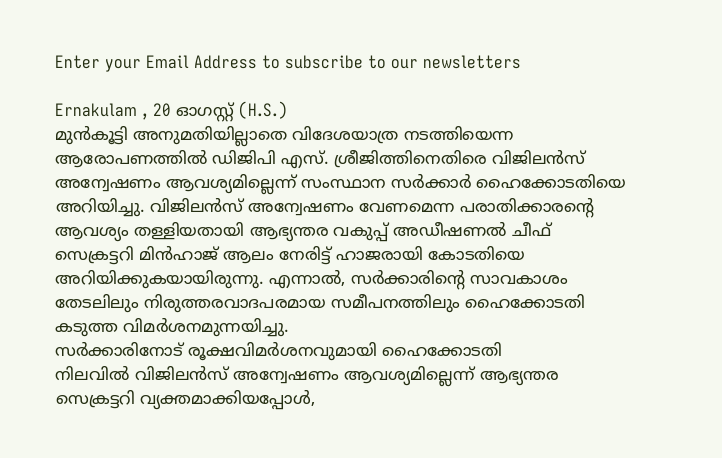Enter your Email Address to subscribe to our newsletters

Ernakulam , 20 ഓഗസ്റ്റ് (H.S.)
മുൻകൂട്ടി അനുമതിയില്ലാതെ വിദേശയാത്ര നടത്തിയെന്ന ആരോപണത്തിൽ ഡിജിപി എസ്. ശ്രീജിത്തിനെതിരെ വിജിലൻസ് അന്വേഷണം ആവശ്യമില്ലെന്ന് സംസ്ഥാന സർക്കാർ ഹൈക്കോടതിയെ അറിയിച്ചു. വിജിലൻസ് അന്വേഷണം വേണമെന്ന പരാതിക്കാരൻ്റെ ആവശ്യം തള്ളിയതായി ആഭ്യന്തര വകുപ്പ് അഡീഷണൽ ചീഫ് സെക്രട്ടറി മിൻഹാജ് ആലം നേരിട്ട് ഹാജരായി കോടതിയെ അറിയിക്കുകയായിരുന്നു. എന്നാൽ, സർക്കാരിൻ്റെ സാവകാശം തേടലിലും നിരുത്തരവാദപരമായ സമീപനത്തിലും ഹൈക്കോടതി കടുത്ത വിമർശനമുന്നയിച്ചു.
സർക്കാരിനോട് രൂക്ഷവിമർശനവുമായി ഹൈക്കോടതി
നിലവിൽ വിജിലൻസ് അന്വേഷണം ആവശ്യമില്ലെന്ന് ആഭ്യന്തര സെക്രട്ടറി വ്യക്തമാക്കിയപ്പോൾ,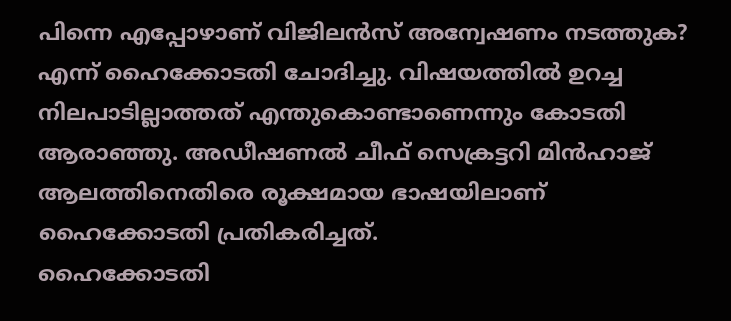പിന്നെ എപ്പോഴാണ് വിജിലൻസ് അന്വേഷണം നടത്തുക? എന്ന് ഹൈക്കോടതി ചോദിച്ചു. വിഷയത്തിൽ ഉറച്ച നിലപാടില്ലാത്തത് എന്തുകൊണ്ടാണെന്നും കോടതി ആരാഞ്ഞു. അഡീഷണൽ ചീഫ് സെക്രട്ടറി മിൻഹാജ് ആലത്തിനെതിരെ രൂക്ഷമായ ഭാഷയിലാണ് ഹൈക്കോടതി പ്രതികരിച്ചത്.
ഹൈക്കോടതി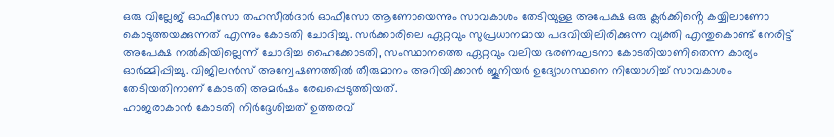ഒരു വില്ലേജ് ഓഫീസോ തഹസീൽദാർ ഓഫീസോ ആണോയെന്നും സാവകാശം തേടിയുള്ള അപേക്ഷ ഒരു ക്ലർക്കിൻ്റെ കയ്യിലാണോ കൊടുത്തയക്കുന്നത് എന്നും കോടതി ചോദിച്ചു. സർക്കാരിലെ ഏറ്റവും സുപ്രധാനമായ പദവിയിലിരിക്കുന്ന വ്യക്തി എന്തുകൊണ്ട് നേരിട്ട് അപേക്ഷ നൽകിയില്ലെന്ന് ചോദിച്ച ഹൈക്കോടതി, സംസ്ഥാനത്തെ ഏറ്റവും വലിയ ഭരണഘടനാ കോടതിയാണിതെന്ന കാര്യം ഓർമ്മിപ്പിച്ചു. വിജിലൻസ് അന്വേഷണത്തിൽ തീരുമാനം അറിയിക്കാൻ ജൂനിയർ ഉദ്യോഗസ്ഥനെ നിയോഗിച്ച് സാവകാശം തേടിയതിനാണ് കോടതി അമർഷം രേഖപ്പെടുത്തിയത്.
ഹാജരാകാൻ കോടതി നിർദ്ദേശിച്ചത് ഉത്തരവ്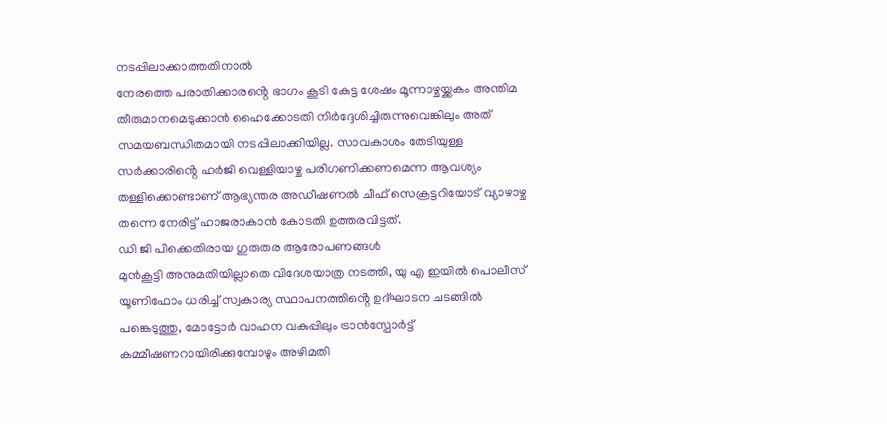നടപ്പിലാക്കാത്തതിനാൽ
നേരത്തെ പരാതിക്കാരൻ്റെ ഭാഗം കൂടി കേട്ട ശേഷം മൂന്നാഴ്ചയ്ക്കകം അന്തിമ തീരുമാനമെടുക്കാൻ ഹൈക്കോടതി നിർദ്ദേശിച്ചിരുന്നുവെങ്കിലും അത് സമയബന്ധിതമായി നടപ്പിലാക്കിയില്ല. സാവകാശം തേടിയുള്ള സർക്കാരിൻ്റെ ഹർജി വെള്ളിയാഴ്ച പരിഗണിക്കണമെന്ന ആവശ്യം തള്ളിക്കൊണ്ടാണ് ആഭ്യന്തര അഡീഷണൽ ചീഫ് സെക്രട്ടറിയോട് വ്യാഴാഴ്ച തന്നെ നേരിട്ട് ഹാജരാകാൻ കോടതി ഉത്തരവിട്ടത്.
ഡി ജി പിക്കെതിരായ ഗുരുതര ആരോപണങ്ങൾ
മുൻകൂട്ടി അനുമതിയില്ലാതെ വിദേശയാത്ര നടത്തി, യു എ ഇയിൽ പൊലീസ് യൂണിഫോം ധരിച്ച് സ്വകാര്യ സ്ഥാപനത്തിൻ്റെ ഉദ്ഘാടന ചടങ്ങിൽ പങ്കെടുത്തു, മോട്ടോർ വാഹന വകുപ്പിലും ട്രാൻസ്പോർട്ട് കമ്മീഷണറായിരിക്കുമ്പോഴും അഴിമതി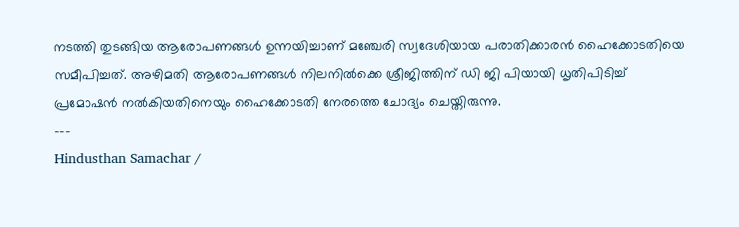നടത്തി തുടങ്ങിയ ആരോപണങ്ങൾ ഉന്നയിച്ചാണ് മഞ്ചേരി സ്വദേശിയായ പരാതിക്കാരൻ ഹൈക്കോടതിയെ സമീപിച്ചത്. അഴിമതി ആരോപണങ്ങൾ നിലനിൽക്കെ ശ്രീജിത്തിന് ഡി ജി പിയായി ധൃതിപിടിച്ച് പ്രമോഷൻ നൽകിയതിനെയും ഹൈക്കോടതി നേരത്തെ ചോദ്യം ചെയ്തിരുന്നു.
---
Hindusthan Samachar /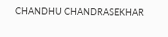CHANDHU CHANDRASEKHAR